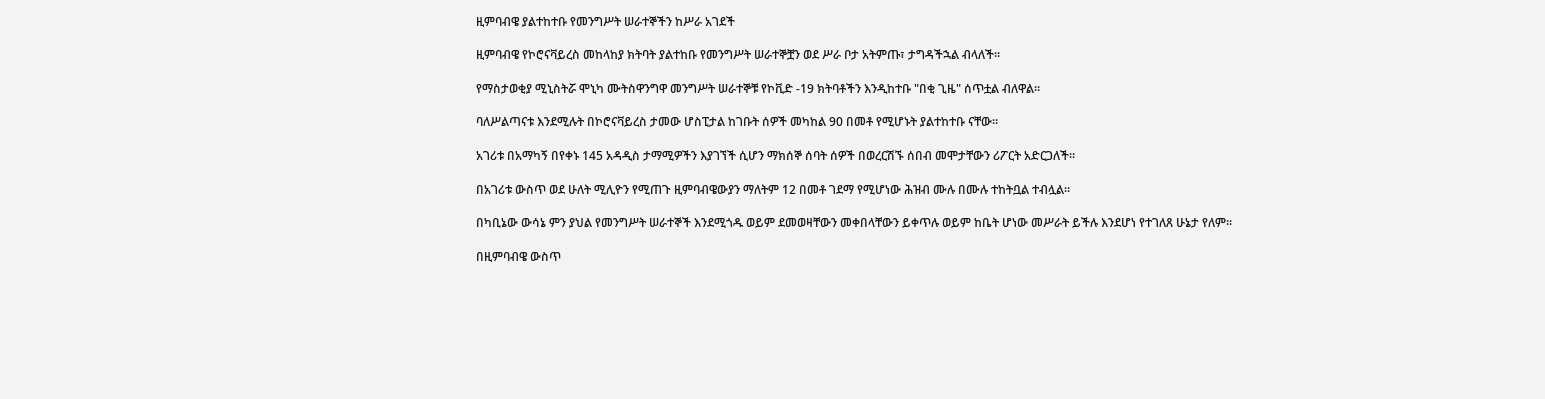ዚምባብዌ ያልተከተቡ የመንግሥት ሠራተኞችን ከሥራ አገደች

ዚምባብዌ የኮሮናቫይረስ መከላከያ ክትባት ያልተከቡ የመንግሥት ሠራተኞቿን ወደ ሥራ ቦታ አትምጡ፣ ታግዳችኋል ብላለች።

የማስታወቂያ ሚኒስትሯ ሞኒካ ሙትስዋንግዋ መንግሥት ሠራተኞቹ የኮቪድ -19 ክትባቶችን እንዲከተቡ "በቂ ጊዜ" ሰጥቷል ብለዋል።

ባለሥልጣናቱ እንደሚሉት በኮሮናቫይረስ ታመው ሆስፒታል ከገቡት ሰዎች መካከል 90 በመቶ የሚሆኑት ያልተከተቡ ናቸው።

አገሪቱ በአማካኝ በየቀኑ 145 አዳዲስ ታማሚዎችን እያገኘች ሲሆን ማክሰኞ ሰባት ሰዎች በወረርሽኙ ሰበብ መሞታቸውን ሪፖርት አድርጋለች።

በአገሪቱ ውስጥ ወደ ሁለት ሚሊዮን የሚጠጉ ዚምባብዌውያን ማለትም 12 በመቶ ገደማ የሚሆነው ሕዝብ ሙሉ በሙሉ ተከትቧል ተብሏል።

በካቢኔው ውሳኔ ምን ያህል የመንግሥት ሠራተኞች እንደሚጎዱ ወይም ደመወዛቸውን መቀበላቸውን ይቀጥሉ ወይም ከቤት ሆነው መሥራት ይችሉ እንደሆነ የተገለጸ ሁኔታ የለም።

በዚምባብዌ ውስጥ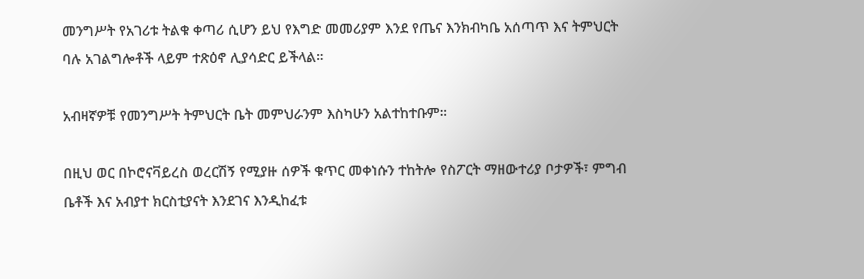መንግሥት የአገሪቱ ትልቁ ቀጣሪ ሲሆን ይህ የእግድ መመሪያም እንደ የጤና እንክብካቤ አሰጣጥ እና ትምህርት ባሉ አገልግሎቶች ላይም ተጽዕኖ ሊያሳድር ይችላል።

አብዛኛዎቹ የመንግሥት ትምህርት ቤት መምህራንም እስካሁን አልተከተቡም።

በዚህ ወር በኮሮናቫይረስ ወረርሽኝ የሚያዙ ሰዎች ቁጥር መቀነሱን ተከትሎ የስፖርት ማዘውተሪያ ቦታዎች፣ ምግብ ቤቶች እና አብያተ ክርስቲያናት እንደገና እንዲከፈቱ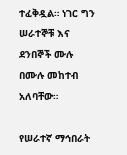ተፈቅዷል። ነገር ግን ሠራተኞቹ እና ደንበኞች ሙሉ በሙሉ መከተብ አለባቸው።

የሠራተኛ ማኅበራት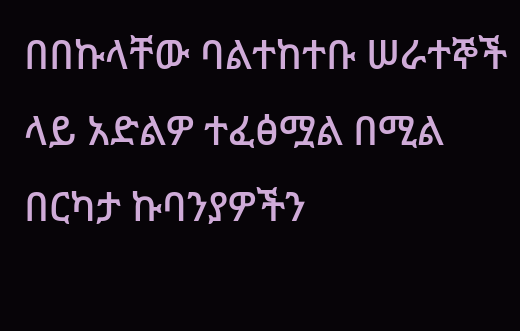በበኩላቸው ባልተከተቡ ሠራተኞች ላይ አድልዎ ተፈፅሟል በሚል በርካታ ኩባንያዎችን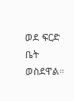ወደ ፍርድ ቤት ወስደዋል።